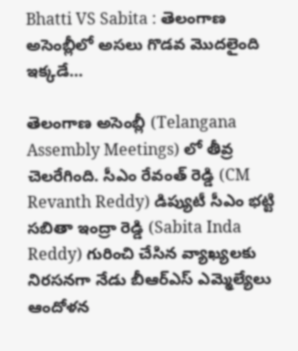Bhatti VS Sabita : తెలంగాణ అసెంబ్లీలో అసలు గొడవ మొదలైంది ఇక్కడే…

తెలంగాణ అసెంబ్లీ (Telangana Assembly Meetings) లో తీవ్ర చెలరేగింది. సీఎం రేవంత్‌ రెడ్డి (CM Revanth Reddy) డిప్యుటీ సీఎం భట్టి సబితా ఇంద్రా రెడ్డి (Sabita Inda Reddy) గురించి చేసిన వ్యాఖ్యలకు నిరసనగా నేడు బీఆర్ఎస్‌ ఎమ్మెల్యేలు ఆందోళన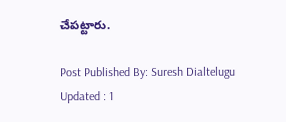చేపట్టారు.

Post Published By: Suresh Dialtelugu
Updated : 1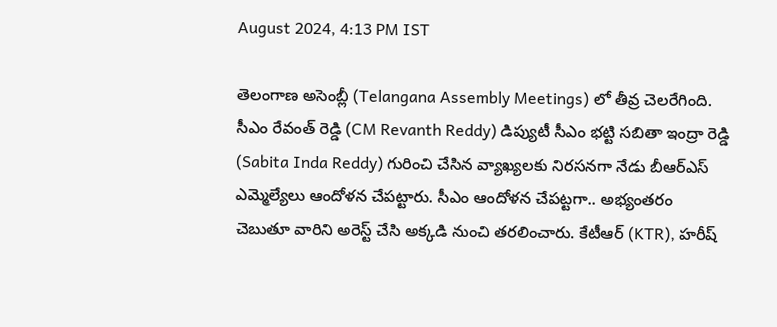August 2024, 4:13 PM IST

తెలంగాణ అసెంబ్లీ (Telangana Assembly Meetings) లో తీవ్ర చెలరేగింది. సీఎం రేవంత్‌ రెడ్డి (CM Revanth Reddy) డిప్యుటీ సీఎం భట్టి సబితా ఇంద్రా రెడ్డి (Sabita Inda Reddy) గురించి చేసిన వ్యాఖ్యలకు నిరసనగా నేడు బీఆర్ఎస్‌ ఎమ్మెల్యేలు ఆందోళన చేపట్టారు. సీఎం ఆందోళన చేపట్టగా.. అభ్యంతరం చెబుతూ వారిని అరెస్ట్ చేసి అక్కడి నుంచి తరలించారు. కేటీఆర్ (KTR), హరీష్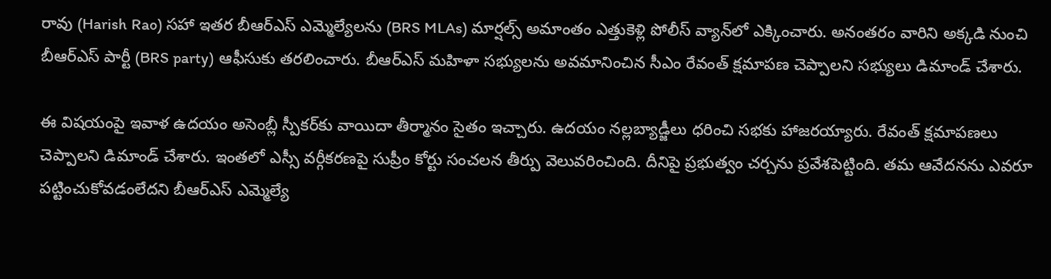రావు (Harish Rao) సహా ఇతర బీఆర్ఎస్ ఎమ్మెల్యేలను (BRS MLAs) మార్షల్స్ అమాంతం ఎత్తుకెళ్లి పోలీస్‌ వ్యాన్‌లో ఎక్కించారు. అనంతరం వారిని అక్కడి నుంచి బీఆర్ఎస్ పార్టీ (BRS party) ఆఫీసుకు తరలించారు. బీఆర్ఎస్‌ మహిళా సభ్యులను అవమానించిన సీఎం రేవంత్ క్షమాపణ చెప్పాలని సభ్యులు డిమాండ్ చేశారు.

ఈ విషయంపై ఇవాళ ఉదయం అసెంబ్లీ స్పీకర్‌కు వాయిదా తీర్మానం సైతం ఇచ్చారు. ఉదయం నల్లబ్యాడ్జీలు ధరించి సభకు హాజరయ్యారు. రేవంత్ క్షమాపణలు చెప్పాలని డిమాండ్ చేశారు. ఇంతలో ఎస్సీ వర్గీకరణపై సుప్రీం కోర్టు సంచలన తీర్పు వెలువరించింది. దీనిపై ప్రభుత్వం చర్చను ప్రవేశపెట్టింది. తమ ఆవేదనను ఎవరూ పట్టించుకోవడంలేదని బీఆర్‌ఎస్‌ ఎమ్మెల్యే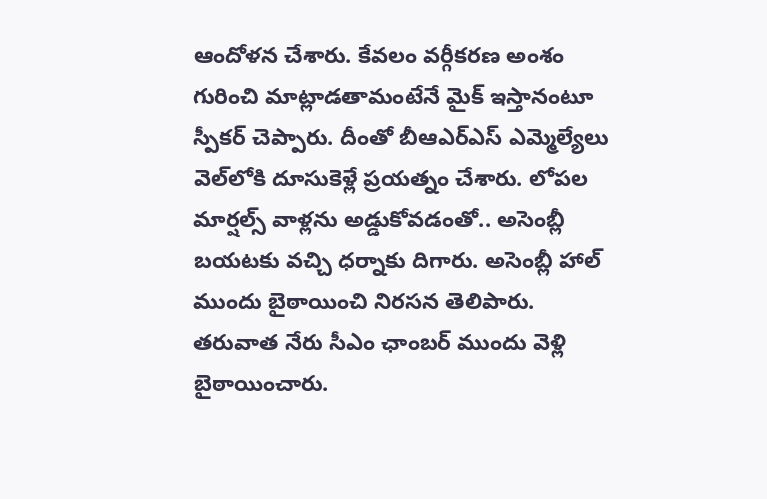ఆందోళన చేశారు. కేవలం వర్గీకరణ అంశం గురించి మాట్లాడతామంటేనే మైక్‌ ఇస్తానంటూ స్పీకర్‌ చెప్పారు. దీంతో బీఆఎర్‌ఎస్‌ ఎమ్మెల్యేలు వెల్‌లోకి దూసుకెళ్లే ప్రయత్నం చేశారు. లోపల మార్షల్స్‌ వాళ్లను అడ్డుకోవడంతో.. అసెంబ్లీ బయటకు వచ్చి ధర్నాకు దిగారు. అసెంబ్లీ హాల్‌ ముందు బైఠాయించి నిరసన తెలిపారు. తరువాత నేరు సీఎం ఛాంబర్‌ ముందు వెళ్లి బైఠాయించారు.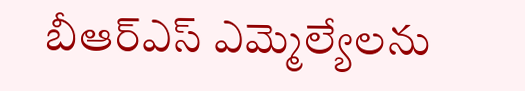బీఆర్ఎస్‌ ఎమ్మెల్యేలను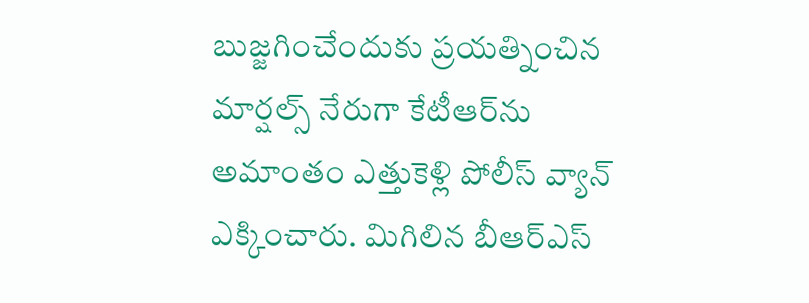బుజ్జగించేందుకు ప్రయత్నించిన మార్షల్స్‌ నేరుగా కేటీఆర్‌ను అమాంతం ఎత్తుకెళ్లి పోలీస్ వ్యాన్‌ ఎక్కించారు. మిగిలిన బీఆర్ఎస్‌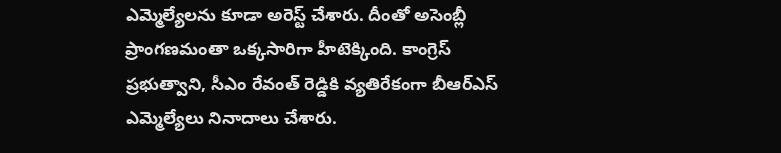ఎమ్మెల్యేలను కూడా అరెస్ట్‌ చేశారు. దీంతో అసెంబ్లీ ప్రాంగణమంతా ఒక్కసారిగా హీటెక్కింది. కాంగ్రెస్‌ ప్రభుత్వాని, సీఎం రేవంత్ రెడ్డికి వ్యతిరేకంగా బీఆర్ఎస్‌ ఎమ్మెల్యేలు నినాదాలు చేశారు.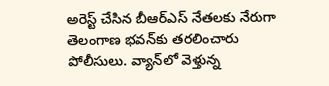అరెస్ట్‌ చేసిన బీఆర్ఎస్ నేతలకు నేరుగా తెలంగాణ భవన్‌కు తరలించారు పోలీసులు. వ్యాన్‌లో వెళ్తున్న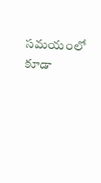సమయంలో కూడా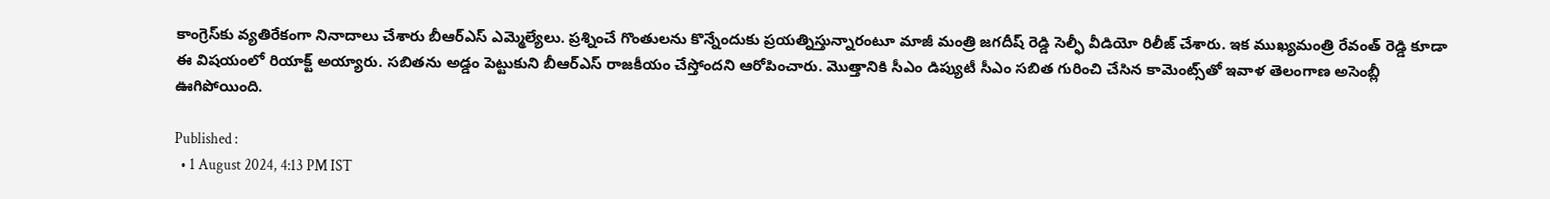కాంగ్రెస్‌కు వ్యతిరేకంగా నినాదాలు చేశారు బీఆర్ఎస్‌ ఎమ్మెల్యేలు. ప్రశ్నించే గొంతులను కొన్నేందుకు ప్రయత్నిస్తున్నారంటూ మాజీ మంత్రి జగదీష్‌ రెడ్డి సెల్ఫీ వీడియో రిలీజ్‌ చేశారు. ఇక ముఖ్యమంత్రి రేవంత్‌ రెడ్డి కూడా ఈ విషయంలో రియాక్ట్‌ అయ్యారు. సబితను అడ్డం పెట్టుకుని బీఆర్‌ఎస్‌ రాజకీయం చేస్తోందని ఆరోపించారు. మొత్తానికి సీఎం డిప్యుటీ సీఎం సబిత గురించి చేసిన కామెంట్స్‌తో ఇవాళ తెలంగాణ అసెంబ్లీ ఊగిపోయింది.

Published :
  • 1 August 2024, 4:13 PM IST